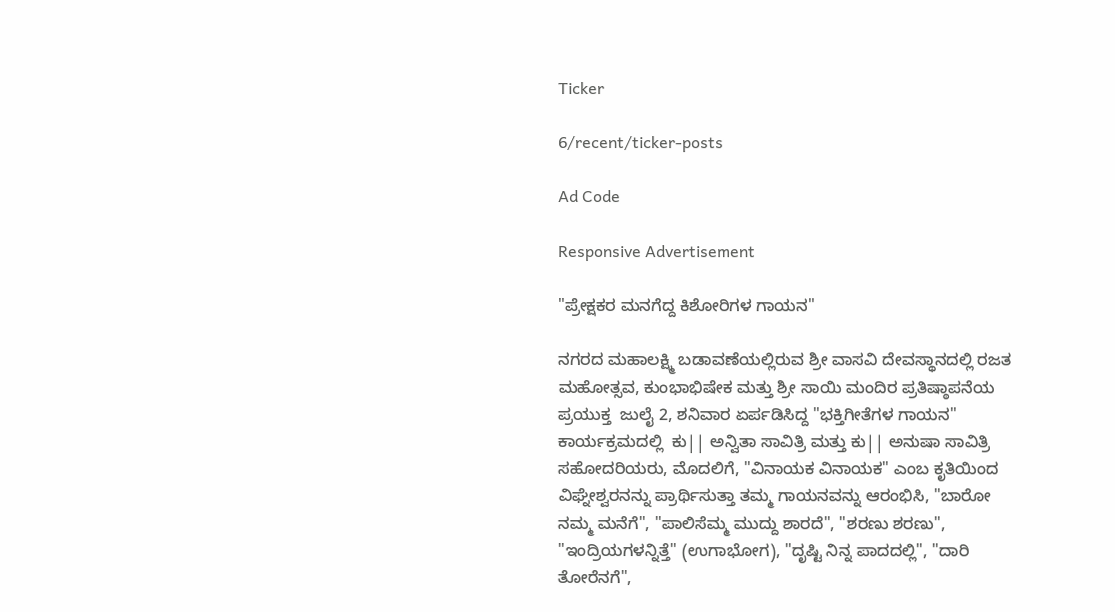Ticker

6/recent/ticker-posts

Ad Code

Responsive Advertisement

"ಪ್ರೇಕ್ಷಕರ ಮನಗೆದ್ದ ಕಿಶೋರಿಗಳ ಗಾಯನ"

ನಗರದ ಮಹಾಲಕ್ಷ್ಮಿ ಬಡಾವಣೆಯಲ್ಲಿರುವ ಶ್ರೀ ವಾಸವಿ ದೇವಸ್ಥಾನದಲ್ಲಿ ರಜತ ಮಹೋತ್ಸವ, ಕುಂಭಾಭಿಷೇಕ ಮತ್ತು ಶ್ರೀ ಸಾಯಿ ಮಂದಿರ ಪ್ರತಿಷ್ಠಾಪನೆಯ ಪ್ರಯುಕ್ತ  ಜುಲೈ 2, ಶನಿವಾರ ಏರ್ಪಡಿಸಿದ್ದ "ಭಕ್ತಿಗೀತೆಗಳ ಗಾಯನ" ಕಾರ್ಯಕ್ರಮದಲ್ಲಿ  ಕು|| ಅನ್ವಿತಾ ಸಾವಿತ್ರಿ ಮತ್ತು ಕು|| ಅನುಷಾ ಸಾವಿತ್ರಿ ಸಹೋದರಿಯರು, ಮೊದಲಿಗೆ, "ವಿನಾಯಕ ವಿನಾಯಕ" ಎಂಬ ಕೃತಿಯಿಂದ ವಿಘ್ನೇಶ್ವರನನ್ನು ಪ್ರಾರ್ಥಿಸುತ್ತಾ ತಮ್ಮ ಗಾಯನವನ್ನು ಆರಂಭಿಸಿ, "ಬಾರೋ ನಮ್ಮ ಮನೆಗೆ", "ಪಾಲಿಸೆಮ್ಮ ಮುದ್ದು ಶಾರದೆ", "ಶರಣು ಶರಣು", "ಇಂದ್ರಿಯಗಳನ್ನಿತ್ತೆ" (ಉಗಾಭೋಗ), "ದೃಷ್ಟಿ ನಿನ್ನ ಪಾದದಲ್ಲಿ", "ದಾರಿ ತೋರೆನಗೆ",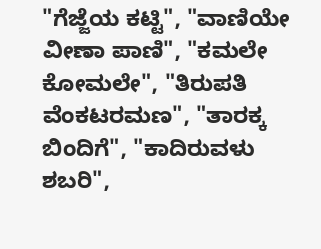"ಗೆಜ್ಜೆಯ ಕಟ್ಟಿ", "ವಾಣಿಯೇ ವೀಣಾ ಪಾಣಿ", "ಕಮಲೇ ಕೋಮಲೇ", "ತಿರುಪತಿ ವೆಂಕಟರಮಣ", "ತಾರಕ್ಕ ಬಿಂದಿಗೆ", "ಕಾದಿರುವಳು ಶಬರಿ",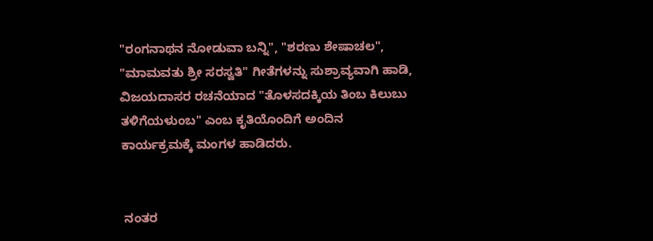"ರಂಗನಾಥನ ನೋಡುವಾ ಬನ್ನಿ", "ಶರಣು ಶೇಷಾಚಲ", "ಮಾಮವತು ಶ್ರೀ ಸರಸ್ವತಿ" ಗೀತೆಗಳನ್ನು ಸುಶ್ರಾವ್ಯವಾಗಿ ಹಾಡಿ, ವಿಜಯದಾಸರ ರಚನೆಯಾದ "ತೊಳಸದಕ್ಕಿಯ ತಿಂಬ ಕಿಲುಬು ತಳಿಗೆಯಳುಂಬ" ಎಂಬ ಕೃತಿಯೊಂದಿಗೆ ಅಂದಿನ ಕಾರ್ಯಕ್ರಮಕ್ಕೆ ಮಂಗಳ ಹಾಡಿದರು.


 ನಂತರ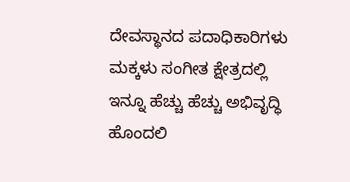ದೇವಸ್ಥಾನದ ಪದಾಧಿಕಾರಿಗಳು ಮಕ್ಕಳು ಸಂಗೀತ ಕ್ಷೇತ್ರದಲ್ಲಿ ಇನ್ನೂ ಹೆಚ್ಚು ಹೆಚ್ಚು ಅಭಿವೃದ್ಧಿ ಹೊಂದಲಿ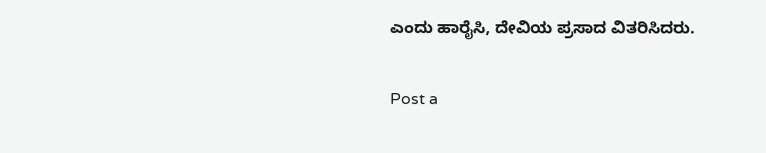ಎಂದು ಹಾರೈಸಿ, ದೇವಿಯ ಪ್ರಸಾದ ವಿತರಿಸಿದರು.

Post a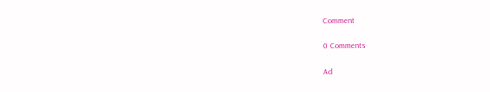Comment

0 Comments

Ad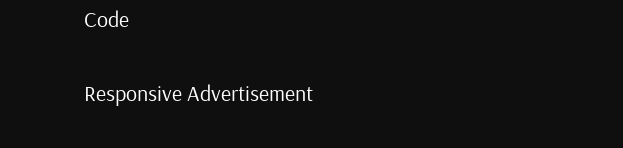Code

Responsive Advertisement